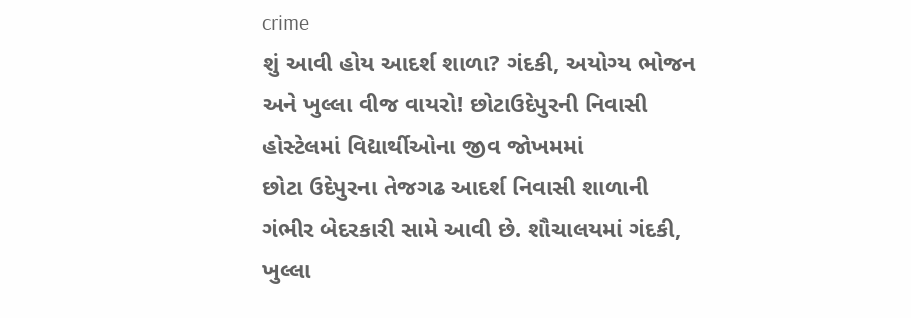crime
શું આવી હોય આદર્શ શાળા? ગંદકી, અયોગ્ય ભોજન અને ખુલ્લા વીજ વાયરો! છોટાઉદેપુરની નિવાસી હોસ્ટેલમાં વિદ્યાર્થીઓના જીવ જોખમમાં
છોટા ઉદેપુરના તેજગઢ આદર્શ નિવાસી શાળાની ગંભીર બેદરકારી સામે આવી છે. શૌચાલયમાં ગંદકી, ખુલ્લા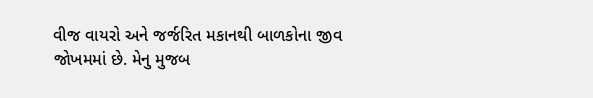વીજ વાયરો અને જર્જરિત મકાનથી બાળકોના જીવ જોખમમાં છે. મેનુ મુજબ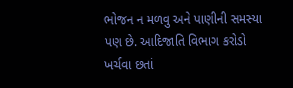ભોજન ન મળવુ અને પાણીની સમસ્યા પણ છે. આદિજાતિ વિભાગ કરોડો ખર્ચવા છતાં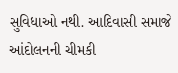સુવિધાઓ નથી. આદિવાસી સમાજે આંદોલનની ચીમકી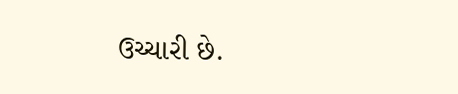ઉચ્ચારી છે.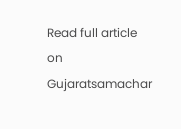Read full article on Gujaratsamachar